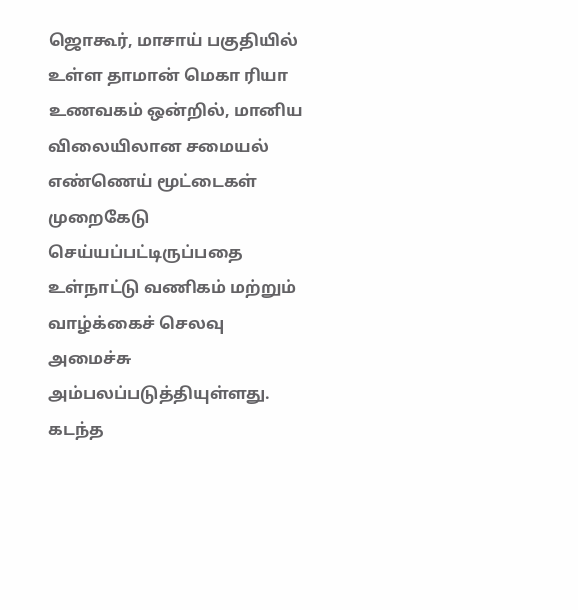ஜொகூர், மாசாய் பகுதியில் உள்ள தாமான் மெகா ரியா உணவகம் ஒன்றில், மானிய விலையிலான சமையல் எண்ணெய் மூட்டைகள் முறைகேடு செய்யப்பட்டிருப்பதை உள்நாட்டு வணிகம் மற்றும் வாழ்க்கைச் செலவு அமைச்சு அம்பலப்படுத்தியுள்ளது. கடந்த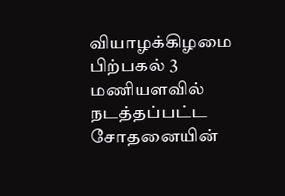வியாழக்கிழமை பிற்பகல் 3 மணியளவில் நடத்தப்பட்ட சோதனையின்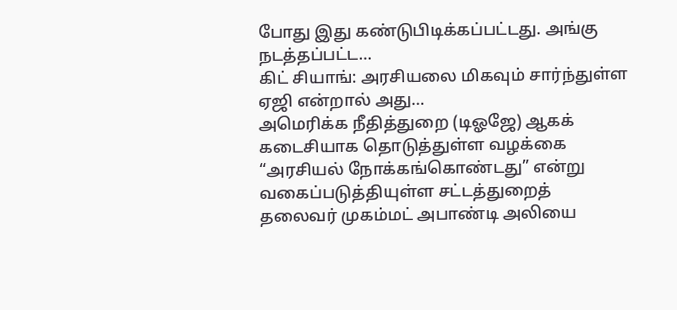போது இது கண்டுபிடிக்கப்பட்டது. அங்கு நடத்தப்பட்ட…
கிட் சியாங்: அரசியலை மிகவும் சார்ந்துள்ள ஏஜி என்றால் அது…
அமெரிக்க நீதித்துறை (டிஓஜே) ஆகக் கடைசியாக தொடுத்துள்ள வழக்கை “அரசியல் நோக்கங்கொண்டது” என்று வகைப்படுத்தியுள்ள சட்டத்துறைத் தலைவர் முகம்மட் அபாண்டி அலியை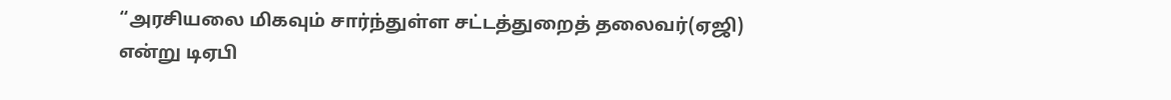“அரசியலை மிகவும் சார்ந்துள்ள சட்டத்துறைத் தலைவர்(ஏஜி) என்று டிஏபி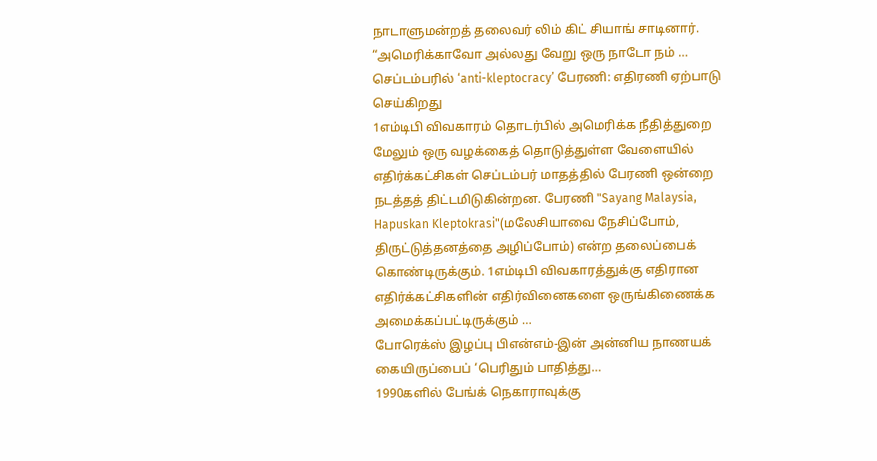நாடாளுமன்றத் தலைவர் லிம் கிட் சியாங் சாடினார். “அமெரிக்காவோ அல்லது வேறு ஒரு நாடோ நம் …
செப்டம்பரில் ‘anti-kleptocracy’ பேரணி: எதிரணி ஏற்பாடு செய்கிறது
1எம்டிபி விவகாரம் தொடர்பில் அமெரிக்க நீதித்துறை மேலும் ஒரு வழக்கைத் தொடுத்துள்ள வேளையில் எதிர்க்கட்சிகள் செப்டம்பர் மாதத்தில் பேரணி ஒன்றை நடத்தத் திட்டமிடுகின்றன. பேரணி "Sayang Malaysia, Hapuskan Kleptokrasi"(மலேசியாவை நேசிப்போம், திருட்டுத்தனத்தை அழிப்போம்) என்ற தலைப்பைக் கொண்டிருக்கும். 1எம்டிபி விவகாரத்துக்கு எதிரான எதிர்க்கட்சிகளின் எதிர்வினைகளை ஒருங்கிணைக்க அமைக்கப்பட்டிருக்கும் …
போரெக்ஸ் இழப்பு பிஎன்எம்-இன் அன்னிய நாணயக் கையிருப்பைப் ‘பெரிதும் பாதித்து…
1990களில் பேங்க் நெகாராவுக்கு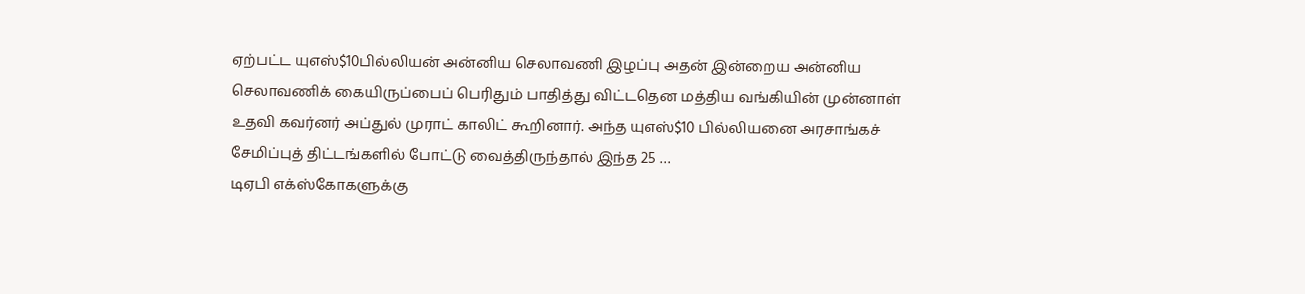ஏற்பட்ட யுஎஸ்$10பில்லியன் அன்னிய செலாவணி இழப்பு அதன் இன்றைய அன்னிய செலாவணிக் கையிருப்பைப் பெரிதும் பாதித்து விட்டதென மத்திய வங்கியின் முன்னாள் உதவி கவர்னர் அப்துல் முராட் காலிட் கூறினார். அந்த யுஎஸ்$10 பில்லியனை அரசாங்கச் சேமிப்புத் திட்டங்களில் போட்டு வைத்திருந்தால் இந்த 25 …
டிஏபி எக்ஸ்கோகளுக்கு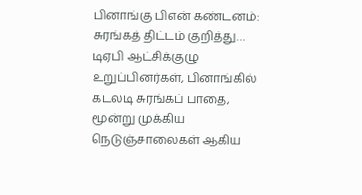பினாங்கு பிஎன் கண்டனம்: சுரங்கத் திட்டம் குறித்து…
டிஏபி ஆட்சிக்குழு உறுப்பினர்கள், பினாங்கில் கடலடி சுரங்கப் பாதை, மூன்று முக்கிய நெடுஞ்சாலைகள் ஆகிய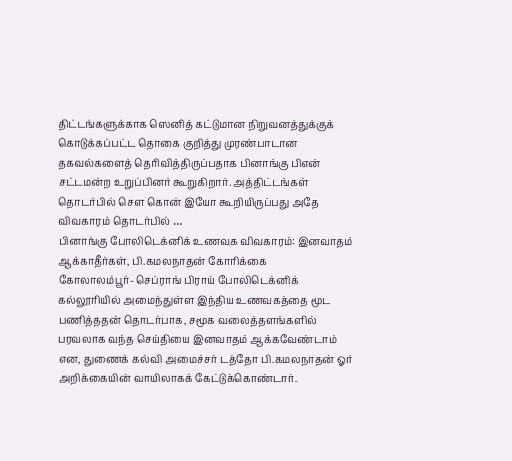திட்டங்களுக்காக ஸெனித் கட்டுமான நிறுவனத்துக்குக் கொடுக்கப்பட்ட தொகை குறித்து முரண்பாடான தகவல்களைத் தெரிவித்திருப்பதாக பினாங்கு பிஎன் சட்டமன்ற உறுப்பினர் கூறுகிறார். அத்திட்டங்கள் தொடர்பில் செள கொன் இயோ கூறியிருப்பது அதே விவகாரம் தொடர்பில் …
பினாங்கு போலிடெக்னிக் உணவக விவகாரம்: இனவாதம் ஆக்காதீர்கள், பி.கமலநாதன் கோரிக்கை
கோலாலம்பூர்- செப்ராங் பிராய் போலிடெக்னிக் கல்லூரியில் அமைந்துள்ள இந்திய உணவகத்தை மூட பணித்ததன் தொடர்பாக, சமூக வலைத்தளங்களில் பரவலாக வந்த செய்தியை இனவாதம் ஆக்கவேண்டாம் என, துணைக் கல்வி அமைச்சர் டத்தோ பி.கமலநாதன் ஓர் அறிக்கையின் வாயிலாகக் கேட்டுக்கொண்டார்.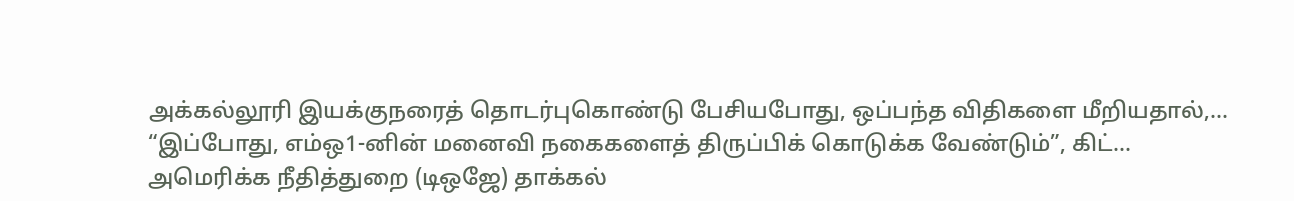அக்கல்லூரி இயக்குநரைத் தொடர்புகொண்டு பேசியபோது, ஒப்பந்த விதிகளை மீறியதால்,…
“இப்போது, எம்ஒ1-னின் மனைவி நகைகளைத் திருப்பிக் கொடுக்க வேண்டும்”, கிட்…
அமெரிக்க நீதித்துறை (டிஒஜே) தாக்கல்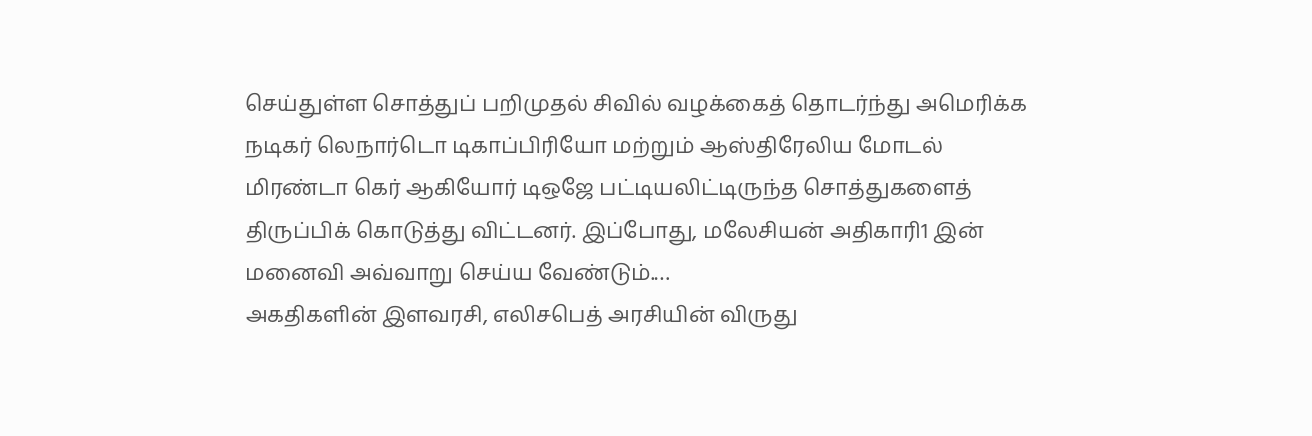செய்துள்ள சொத்துப் பறிமுதல் சிவில் வழக்கைத் தொடர்ந்து அமெரிக்க நடிகர் லெநார்டொ டிகாப்பிரியோ மற்றும் ஆஸ்திரேலிய மோடல் மிரண்டா கெர் ஆகியோர் டிஒஜே பட்டியலிட்டிருந்த சொத்துகளைத் திருப்பிக் கொடுத்து விட்டனர். இப்போது, மலேசியன் அதிகாரி1 இன் மனைவி அவ்வாறு செய்ய வேண்டும்.…
அகதிகளின் இளவரசி, எலிசபெத் அரசியின் விருது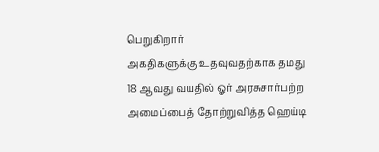பெறுகிறார்
அகதிகளுக்கு உதவுவதற்காக தமது 18 ஆவது வயதில் ஓர் அரசுசார்பற்ற அமைப்பைத் தோற்றுவித்த ஹெய்டி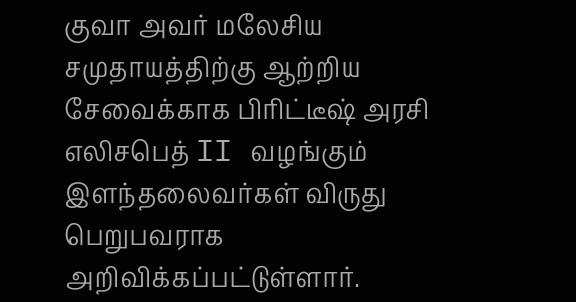குவா அவர் மலேசிய சமுதாயத்திற்கு ஆற்றிய சேவைக்காக பிரிட்டீஷ் அரசி எலிசபெத் II வழங்கும் இளந்தலைவர்கள் விருது பெறுபவராக அறிவிக்கப்பட்டுள்ளார்.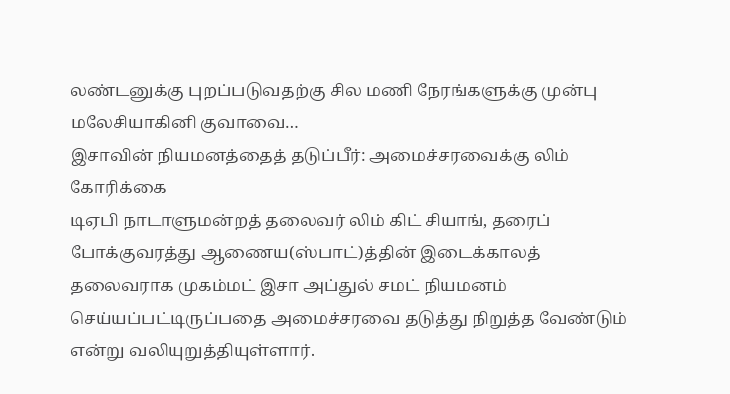லண்டனுக்கு புறப்படுவதற்கு சில மணி நேரங்களுக்கு முன்பு மலேசியாகினி குவாவை…
இசாவின் நியமனத்தைத் தடுப்பீர்: அமைச்சரவைக்கு லிம் கோரிக்கை
டிஏபி நாடாளுமன்றத் தலைவர் லிம் கிட் சியாங், தரைப் போக்குவரத்து ஆணைய(ஸ்பாட்)த்தின் இடைக்காலத் தலைவராக முகம்மட் இசா அப்துல் சமட் நியமனம் செய்யப்பட்டிருப்பதை அமைச்சரவை தடுத்து நிறுத்த வேண்டும் என்று வலியுறுத்தியுள்ளார்.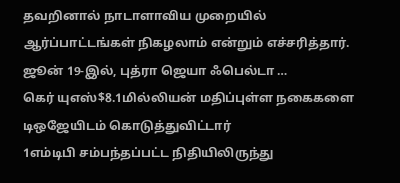தவறினால் நாடாளாவிய முறையில் ஆர்ப்பாட்டங்கள் நிகழலாம் என்றும் எச்சரித்தார். ஜூன் 19-இல், புத்ரா ஜெயா ஃபெல்டா …
கெர் யுஎஸ்$8.1மில்லியன் மதிப்புள்ள நகைகளை டிஒஜேயிடம் கொடுத்துவிட்டார்
1எம்டிபி சம்பந்தப்பட்ட நிதியிலிருந்து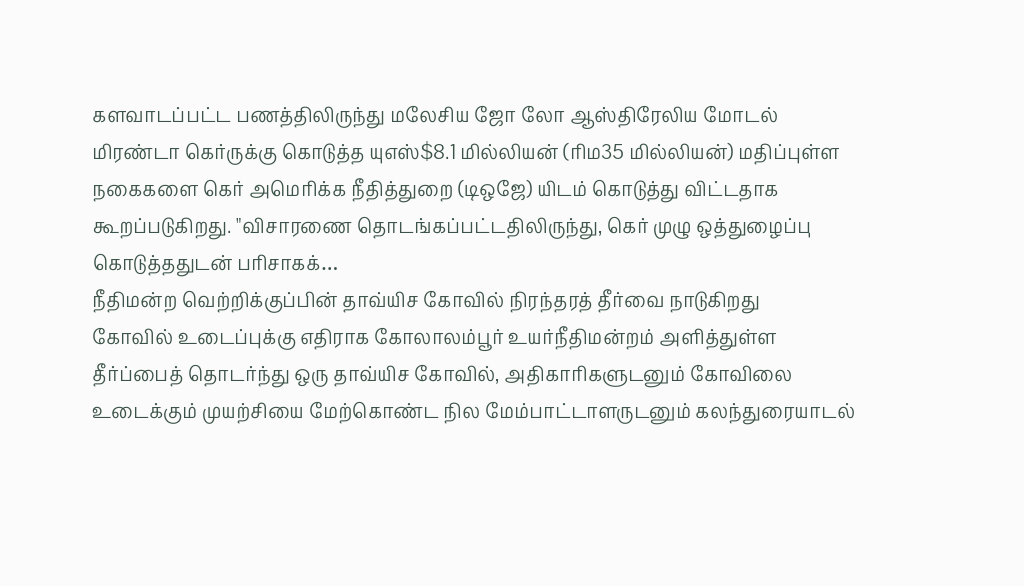களவாடப்பட்ட பணத்திலிருந்து மலேசிய ஜோ லோ ஆஸ்திரேலிய மோடல் மிரண்டா கெர்ருக்கு கொடுத்த யுஎஸ்$8.1 மில்லியன் (ரிம35 மில்லியன்) மதிப்புள்ள நகைகளை கெர் அமெரிக்க நீதித்துறை (டிஒஜே) யிடம் கொடுத்து விட்டதாக கூறப்படுகிறது. "விசாரணை தொடங்கப்பட்டதிலிருந்து, கெர் முழு ஒத்துழைப்பு கொடுத்ததுடன் பரிசாகக்…
நீதிமன்ற வெற்றிக்குப்பின் தாவ்யிச கோவில் நிரந்தரத் தீர்வை நாடுகிறது
கோவில் உடைப்புக்கு எதிராக கோலாலம்பூர் உயர்நீதிமன்றம் அளித்துள்ள தீர்ப்பைத் தொடர்ந்து ஒரு தாவ்யிச கோவில், அதிகாரிகளுடனும் கோவிலை உடைக்கும் முயற்சியை மேற்கொண்ட நில மேம்பாட்டாளருடனும் கலந்துரையாடல்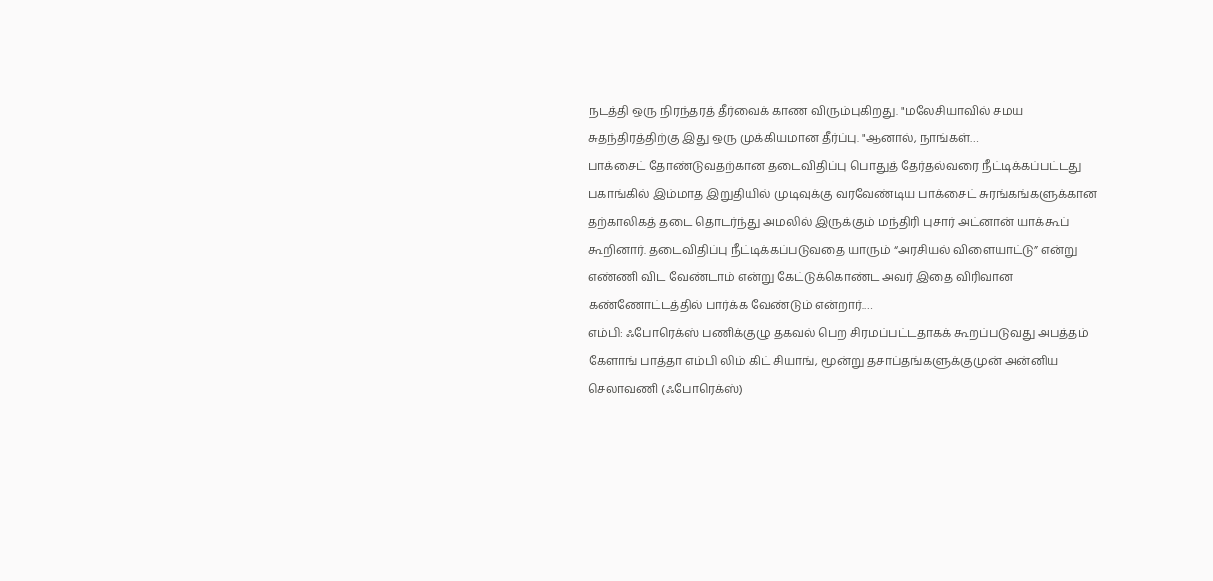நடத்தி ஒரு நிரந்தரத் தீர்வைக் காண விரும்புகிறது. "மலேசியாவில் சமய சுதந்திரத்திற்கு இது ஒரு முக்கியமான தீர்ப்பு. "ஆனால், நாங்கள்…
பாக்சைட் தோண்டுவதற்கான தடைவிதிப்பு பொதுத் தேர்தல்வரை நீட்டிக்கப்பட்டது
பகாங்கில் இம்மாத இறுதியில் முடிவுக்கு வரவேண்டிய பாக்சைட் சுரங்கங்களுக்கான தற்காலிகத் தடை தொடர்ந்து அமலில் இருக்கும் மந்திரி புசார் அட்னான் யாக்கூப் கூறினார். தடைவிதிப்பு நீட்டிக்கப்படுவதை யாரும் “அரசியல் விளையாட்டு” என்று எண்ணி விட வேண்டாம் என்று கேட்டுக்கொண்ட அவர் இதை விரிவான கண்ணோட்டத்தில் பார்க்க வேண்டும் என்றார்.…
எம்பி: ஃபோரெக்ஸ் பணிக்குழு தகவல் பெற சிரமப்பட்டதாகக் கூறப்படுவது அபத்தம்
கேளாங் பாத்தா எம்பி லிம் கிட் சியாங், மூன்று தசாப்தங்களுக்குமுன் அன்னிய செலாவணி (ஃபோரெக்ஸ்)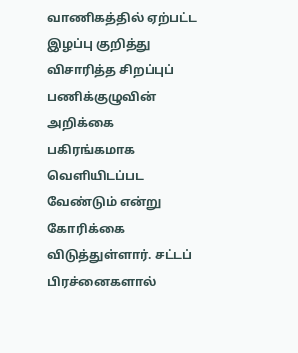வாணிகத்தில் ஏற்பட்ட இழப்பு குறித்து விசாரித்த சிறப்புப் பணிக்குழுவின் அறிக்கை பகிரங்கமாக வெளியிடப்பட வேண்டும் என்று கோரிக்கை விடுத்துள்ளார். சட்டப் பிரச்னைகளால்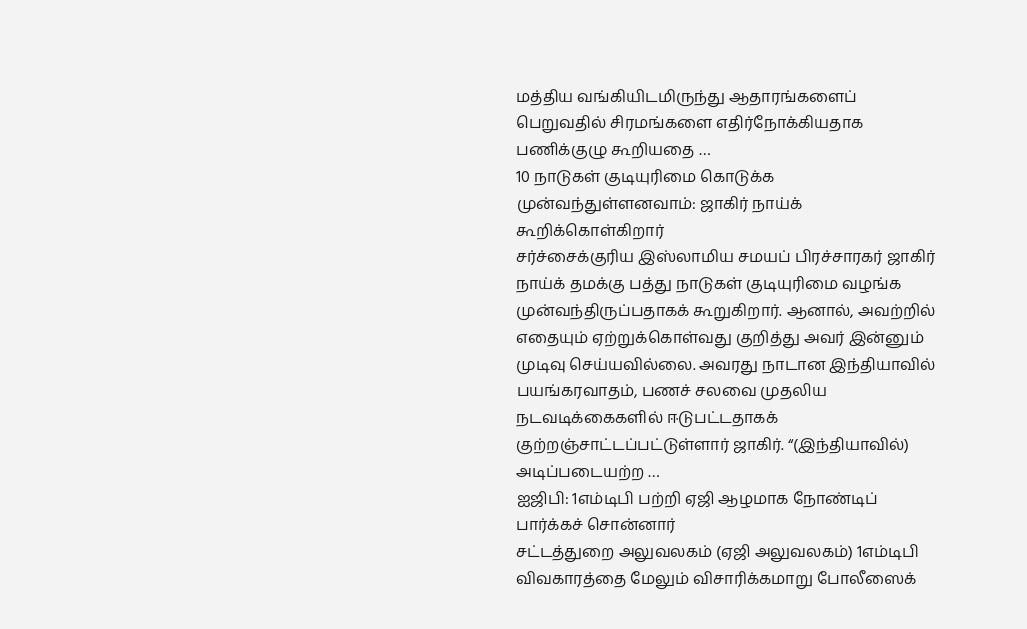மத்திய வங்கியிடமிருந்து ஆதாரங்களைப் பெறுவதில் சிரமங்களை எதிர்நோக்கியதாக பணிக்குழு கூறியதை …
10 நாடுகள் குடியுரிமை கொடுக்க முன்வந்துள்ளனவாம்: ஜாகிர் நாய்க் கூறிக்கொள்கிறார்
சர்ச்சைக்குரிய இஸ்லாமிய சமயப் பிரச்சாரகர் ஜாகிர் நாய்க் தமக்கு பத்து நாடுகள் குடியுரிமை வழங்க முன்வந்திருப்பதாகக் கூறுகிறார். ஆனால், அவற்றில் எதையும் ஏற்றுக்கொள்வது குறித்து அவர் இன்னும் முடிவு செய்யவில்லை. அவரது நாடான இந்தியாவில் பயங்கரவாதம், பணச் சலவை முதலிய நடவடிக்கைகளில் ஈடுபட்டதாகக் குற்றஞ்சாட்டப்பட்டுள்ளார் ஜாகிர். “(இந்தியாவில்) அடிப்படையற்ற …
ஐஜிபி: 1எம்டிபி பற்றி ஏஜி ஆழமாக நோண்டிப் பார்க்கச் சொன்னார்
சட்டத்துறை அலுவலகம் (ஏஜி அலுவலகம்) 1எம்டிபி விவகாரத்தை மேலும் விசாரிக்கமாறு போலீஸைக்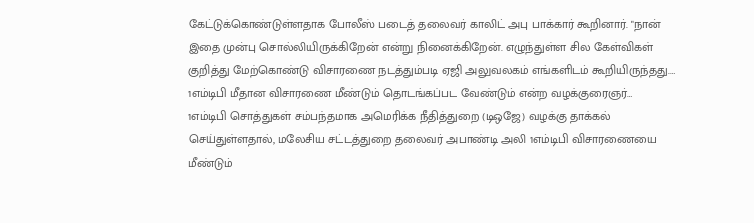கேட்டுக்கொண்டுள்ளதாக போலீஸ் படைத் தலைவர் காலிட் அபு பாக்கார் கூறினார். "நான் இதை முன்பு சொல்லியிருக்கிறேன் என்று நினைக்கிறேன். எழுந்துள்ள சில கேள்விகள் குறித்து மேற்கொண்டு விசாரணை நடத்தும்படி ஏஜி அலுவலகம் எங்களிடம் கூறியிருந்தது.…
1எம்டிபி மீதான விசாரணை மீண்டும் தொடங்கப்பட வேண்டும் என்ற வழக்குரைஞர்…
1எம்டிபி சொத்துகள் சம்பந்தமாக அமெரிக்க நீதித்துறை (டிஒஜே) வழக்கு தாக்கல் செய்துள்ளதால், மலேசிய சட்டத்துறை தலைவர் அபாண்டி அலி 1எம்டிபி விசாரணையை மீண்டும்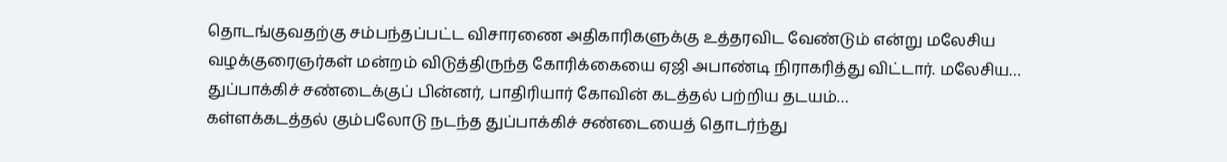தொடங்குவதற்கு சம்பந்தப்பட்ட விசாரணை அதிகாரிகளுக்கு உத்தரவிட வேண்டும் என்று மலேசிய வழக்குரைஞர்கள் மன்றம் விடுத்திருந்த கோரிக்கையை ஏஜி அபாண்டி நிராகரித்து விட்டார். மலேசிய…
துப்பாக்கிச் சண்டைக்குப் பின்னர், பாதிரியார் கோவின் கடத்தல் பற்றிய தடயம்…
கள்ளக்கடத்தல் கும்பலோடு நடந்த துப்பாக்கிச் சண்டையைத் தொடர்ந்து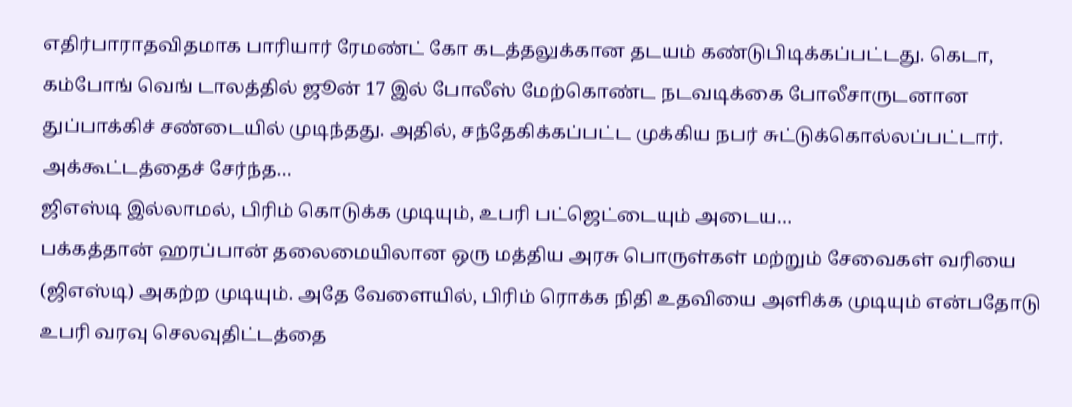எதிர்பாராதவிதமாக பாரியார் ரேமண்ட் கோ கடத்தலுக்கான தடயம் கண்டுபிடிக்கப்பட்டது. கெடா, கம்போங் வெங் டாலத்தில் ஜூன் 17 இல் போலீஸ் மேற்கொண்ட நடவடிக்கை போலீசாருடனான துப்பாக்கிச் சண்டையில் முடிந்தது. அதில், சந்தேகிக்கப்பட்ட முக்கிய நபர் சுட்டுக்கொல்லப்பட்டார். அக்கூட்டத்தைச் சேர்ந்த…
ஜிஎஸ்டி இல்லாமல், பிரிம் கொடுக்க முடியும், உபரி பட்ஜெட்டையும் அடைய…
பக்கத்தான் ஹரப்பான் தலைமையிலான ஒரு மத்திய அரசு பொருள்கள் மற்றும் சேவைகள் வரியை (ஜிஎஸ்டி) அகற்ற முடியும். அதே வேளையில், பிரிம் ரொக்க நிதி உதவியை அளிக்க முடியும் என்பதோடு உபரி வரவு செலவுதிட்டத்தை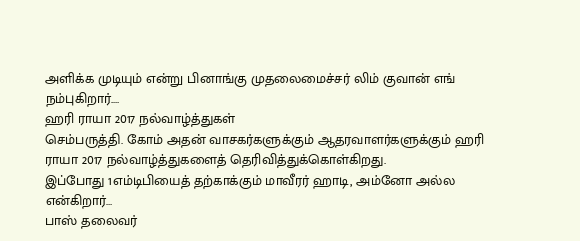அளிக்க முடியும் என்று பினாங்கு முதலைமைச்சர் லிம் குவான் எங் நம்புகிறார்.…
ஹரி ராயா 2017 நல்வாழ்த்துகள்
செம்பருத்தி. கோம் அதன் வாசகர்களுக்கும் ஆதரவாளர்களுக்கும் ஹரி ராயா 2017 நல்வாழ்த்துகளைத் தெரிவித்துக்கொள்கிறது.
இப்போது 1எம்டிபியைத் தற்காக்கும் மாவீரர் ஹாடி, அம்னோ அல்ல என்கிறார்…
பாஸ் தலைவர்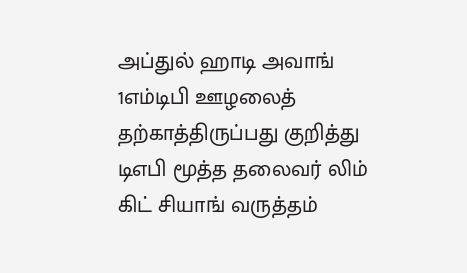அப்துல் ஹாடி அவாங் 1எம்டிபி ஊழலைத் தற்காத்திருப்பது குறித்து டிஎபி மூத்த தலைவர் லிம் கிட் சியாங் வருத்தம்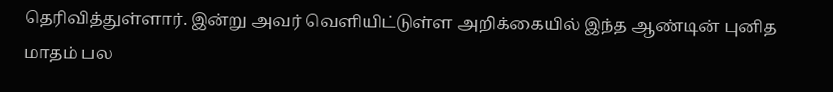தெரிவித்துள்ளார். இன்று அவர் வெளியிட்டுள்ள அறிக்கையில் இந்த ஆண்டின் புனித மாதம் பல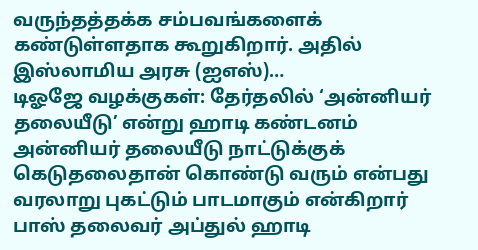வருந்தத்தக்க சம்பவங்களைக் கண்டுள்ளதாக கூறுகிறார். அதில் இஸ்லாமிய அரசு (ஐஎஸ்)…
டிஓஜே வழக்குகள்: தேர்தலில் ‘அன்னியர் தலையீடு’ என்று ஹாடி கண்டனம்
அன்னியர் தலையீடு நாட்டுக்குக் கெடுதலைதான் கொண்டு வரும் என்பது வரலாறு புகட்டும் பாடமாகும் என்கிறார் பாஸ் தலைவர் அப்துல் ஹாடி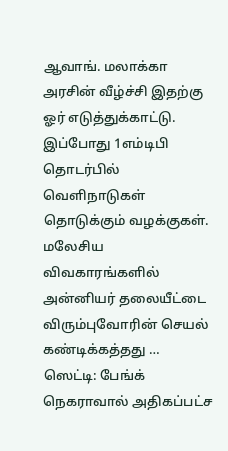ஆவாங். மலாக்கா அரசின் வீழ்ச்சி இதற்கு ஓர் எடுத்துக்காட்டு. இப்போது 1எம்டிபி தொடர்பில் வெளிநாடுகள் தொடுக்கும் வழக்குகள். மலேசிய விவகாரங்களில் அன்னியர் தலையீட்டை விரும்புவோரின் செயல் கண்டிக்கத்தது …
ஸெட்டி: பேங்க் நெகராவால் அதிகப்பட்ச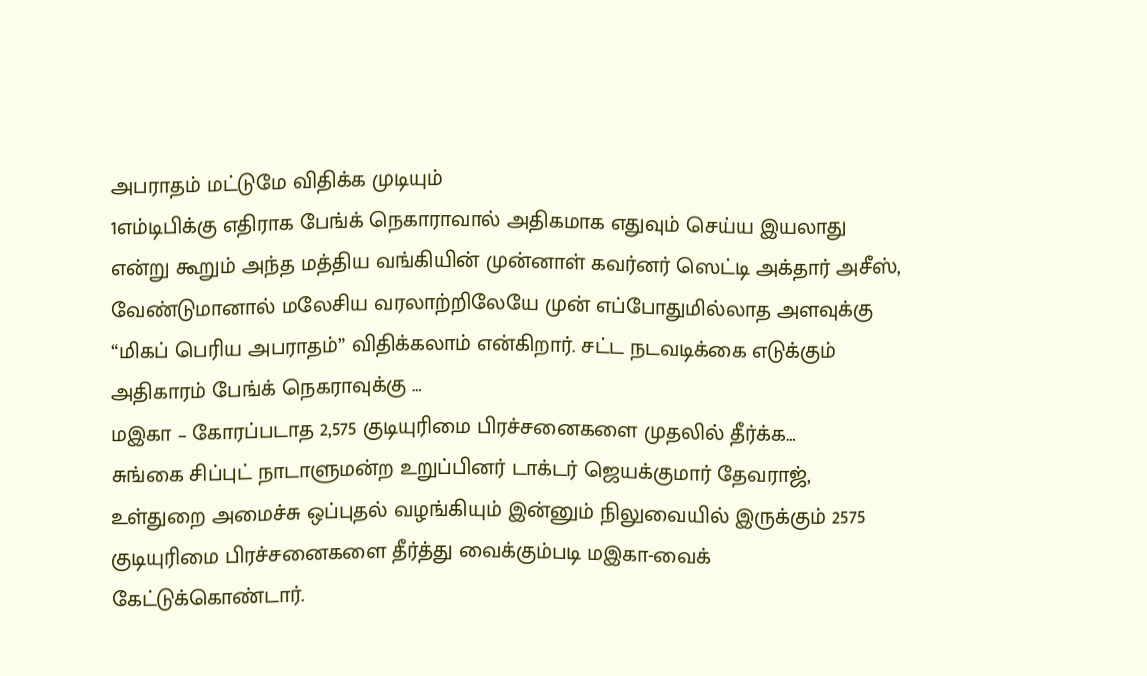அபராதம் மட்டுமே விதிக்க முடியும்
1எம்டிபிக்கு எதிராக பேங்க் நெகாராவால் அதிகமாக எதுவும் செய்ய இயலாது என்று கூறும் அந்த மத்திய வங்கியின் முன்னாள் கவர்னர் ஸெட்டி அக்தார் அசீஸ், வேண்டுமானால் மலேசிய வரலாற்றிலேயே முன் எப்போதுமில்லாத அளவுக்கு “மிகப் பெரிய அபராதம்” விதிக்கலாம் என்கிறார். சட்ட நடவடிக்கை எடுக்கும் அதிகாரம் பேங்க் நெகராவுக்கு …
மஇகா – கோரப்படாத 2,575 குடியுரிமை பிரச்சனைகளை முதலில் தீர்க்க…
சுங்கை சிப்புட் நாடாளுமன்ற உறுப்பினர் டாக்டர் ஜெயக்குமார் தேவராஜ், உள்துறை அமைச்சு ஒப்புதல் வழங்கியும் இன்னும் நிலுவையில் இருக்கும் 2575 குடியுரிமை பிரச்சனைகளை தீர்த்து வைக்கும்படி மஇகா-வைக் கேட்டுக்கொண்டார்.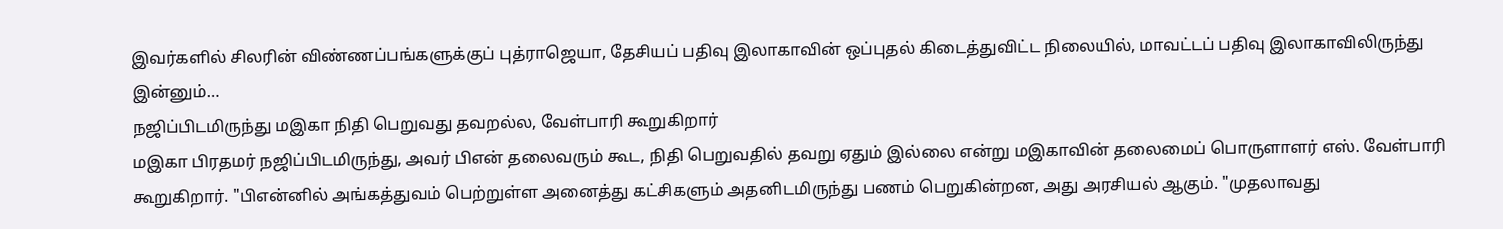இவர்களில் சிலரின் விண்ணப்பங்களுக்குப் புத்ராஜெயா, தேசியப் பதிவு இலாகாவின் ஒப்புதல் கிடைத்துவிட்ட நிலையில், மாவட்டப் பதிவு இலாகாவிலிருந்து இன்னும்…
நஜிப்பிடமிருந்து மஇகா நிதி பெறுவது தவறல்ல, வேள்பாரி கூறுகிறார்
மஇகா பிரதமர் நஜிப்பிடமிருந்து, அவர் பிஎன் தலைவரும் கூட, நிதி பெறுவதில் தவறு ஏதும் இல்லை என்று மஇகாவின் தலைமைப் பொருளாளர் எஸ். வேள்பாரி கூறுகிறார். "பிஎன்னில் அங்கத்துவம் பெற்றுள்ள அனைத்து கட்சிகளும் அதனிடமிருந்து பணம் பெறுகின்றன, அது அரசியல் ஆகும். "முதலாவது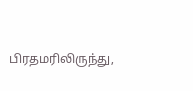பிரதமரிலிருந்து,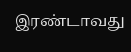இரண்டாவது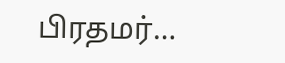பிரதமர்…